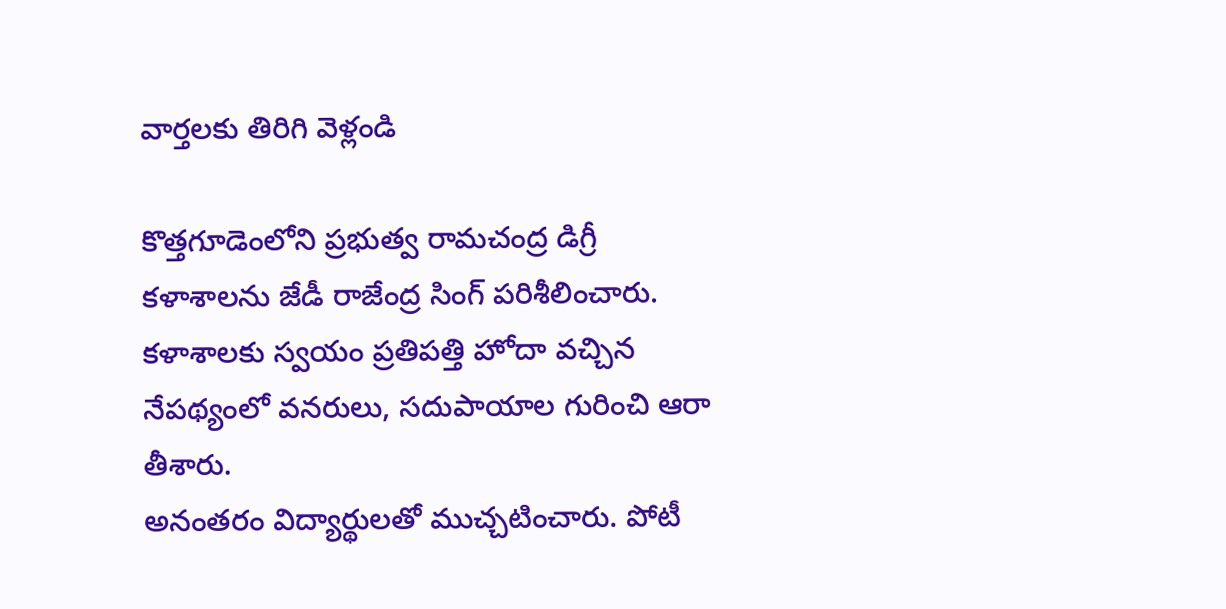వార్తలకు తిరిగి వెళ్లండి

కొత్తగూడెంలోని ప్రభుత్వ రామచంద్ర డిగ్రీ కళాశాలను జేడీ రాజేంద్ర సింగ్ పరిశీలించారు. కళాశాలకు స్వయం ప్రతిపత్తి హోదా వచ్చిన నేపథ్యంలో వనరులు, సదుపాయాల గురించి ఆరా తీశారు.
అనంతరం విద్యార్థులతో ముచ్చటించారు. పోటీ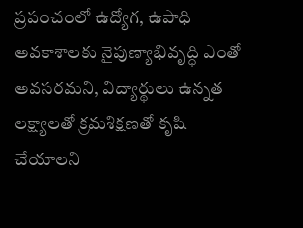ప్రపంచంలో ఉద్యోగ, ఉపాధి అవకాశాలకు నైపుణ్యాభివృద్ధి ఎంతో అవసరమని, విద్యార్థులు ఉన్నత లక్ష్యాలతో క్రమశిక్షణతో కృషి చేయాలని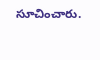సూచించారు.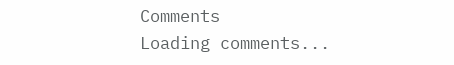Comments
Loading comments...